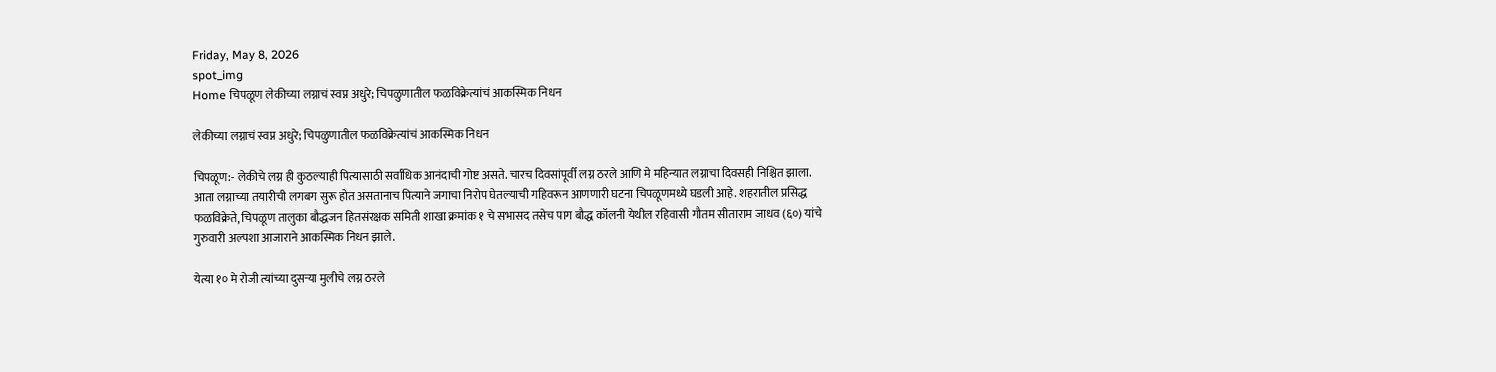Friday, May 8, 2026
spot_img
Home चिपळूण लेकीच्या लग्नाचं स्वप्न अधुरे; चिपळुणातील फळविक्रेत्यांचं आकस्मिक निधन

लेकीच्या लग्नाचं स्वप्न अधुरे; चिपळुणातील फळविक्रेत्यांचं आकस्मिक निधन

चिपळूण:- लेकीचे लग्न ही कुठल्याही पित्यासाठी सर्वाधिक आनंदाची गोष्ट असते. चारच दिवसांपूर्वी लग्न ठरले आणि मे महिन्यात लग्नाचा दिवसही निश्चित झाला. आता लग्नाच्या तयारीची लगबग सुरू होत असतानाच पित्याने जगाचा निरोप घेतल्याची गहिवरून आणणारी घटना चिपळूणमध्ये घडली आहे. शहरातील प्रसिद्ध फळविक्रेते, चिपळूण तालुका बौद्धजन हितसंरक्षक समिती शाखा क्रमांक १ चे सभासद तसेच पाग बौद्ध कॉलनी येथील रहिवासी गौतम सीताराम जाधव (६०) यांचे गुरुवारी अल्पशा आजाराने आकस्मिक निधन झाले.

येत्या १० मे रोजी त्यांच्या दुसऱ्या मुलीचे लग्न ठरले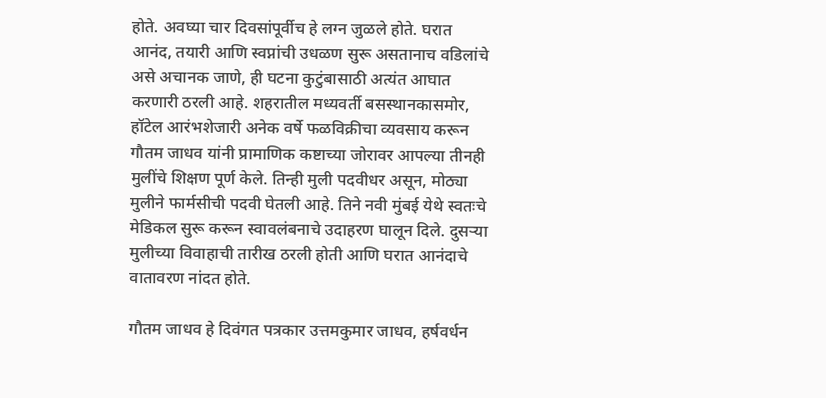होते. अवघ्या चार दिवसांपूर्वीच हे लग्न जुळले होते. घरात आनंद, तयारी आणि स्वप्नांची उधळण सुरू असतानाच वडिलांचे असे अचानक जाणे, ही घटना कुटुंबासाठी अत्यंत आघात करणारी ठरली आहे. शहरातील मध्यवर्ती बसस्थानकासमोर, हॉटेल आरंभशेजारी अनेक वर्षे फळविक्रीचा व्यवसाय करून गौतम जाधव यांनी प्रामाणिक कष्टाच्या जोरावर आपल्या तीनही मुलींचे शिक्षण पूर्ण केले. तिन्ही मुली पदवीधर असून, मोठ्या मुलीने फार्मसीची पदवी घेतली आहे. तिने नवी मुंबई येथे स्वतःचे मेडिकल सुरू करून स्वावलंबनाचे उदाहरण घालून दिले. दुसऱ्या मुलीच्या विवाहाची तारीख ठरली होती आणि घरात आनंदाचे वातावरण नांदत होते.

गौतम जाधव हे दिवंगत पत्रकार उत्तमकुमार जाधव, हर्षवर्धन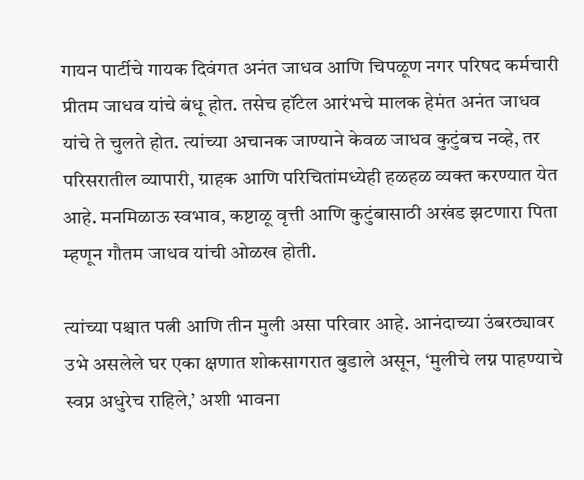गायन पार्टीचे गायक दिवंगत अनंत जाधव आणि चिपळूण नगर परिषद कर्मचारी प्रीतम जाधव यांचे बंधू होत. तसेच हॉटेल आरंभचे मालक हेमंत अनंत जाधव यांचे ते चुलते होत. त्यांच्या अचानक जाण्याने केवळ जाधव कुटुंबच नव्हे, तर परिसरातील व्यापारी, ग्राहक आणि परिचितांमध्येही हळहळ व्यक्त करण्यात येत आहे. मनमिळाऊ स्वभाव, कष्टाळू वृत्ती आणि कुटुंबासाठी अखंड झटणारा पिता म्हणून गौतम जाधव यांची ओळख होती.

त्यांच्या पश्चात पत्नी आणि तीन मुली असा परिवार आहे. आनंदाच्या उंबरठ्यावर उभे असलेले घर एका क्षणात शोकसागरात बुडाले असून, ‘मुलीचे लग्न पाहण्याचे स्वप्न अधुरेच राहिले,’ अशी भावना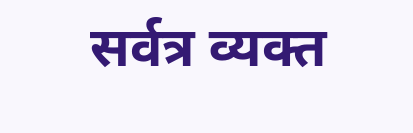सर्वत्र व्यक्त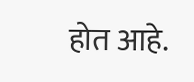होत आहे.